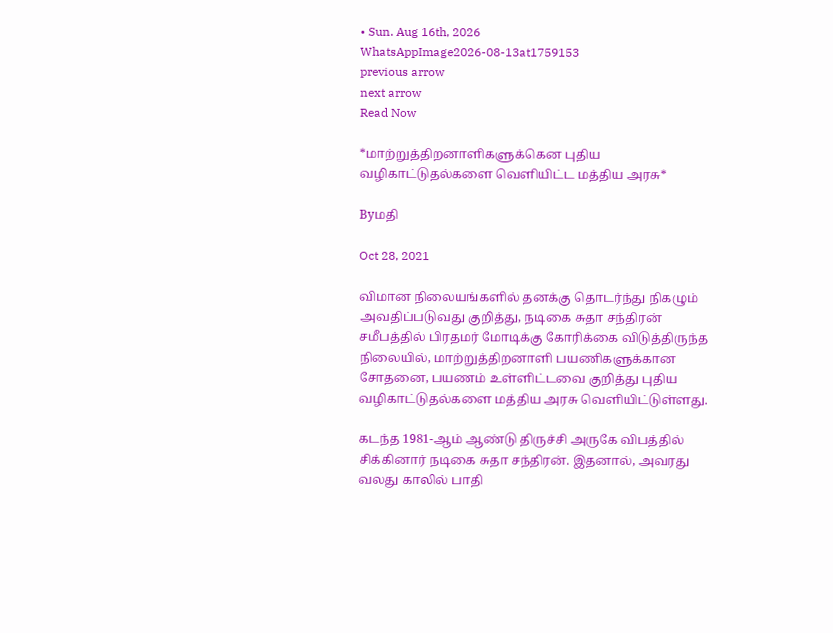• Sun. Aug 16th, 2026
WhatsAppImage2026-08-13at1759153
previous arrow
next arrow
Read Now

*மாற்றுத்திறனாளிகளுக்கென புதிய வழிகாட்டுதல்களை வெளியிட்ட மத்திய அரசு*

Byமதி

Oct 28, 2021

விமான நிலையங்களில் தனக்கு தொடர்ந்து நிகழும் அவதிப்படுவது குறித்து, நடிகை சுதா சந்திரன் சமீபத்தில் பிரதமர் மோடிக்கு கோரிக்கை விடுத்திருந்த நிலையில், மாற்றுத்திறனாளி பயணிகளுக்கான சோதனை, பயணம் உள்ளிட்டவை குறித்து புதிய வழிகாட்டுதல்களை மத்திய அரசு வெளியிட்டுள்ளது.

கடந்த 1981-ஆம் ஆண்டு திருச்சி அருகே விபத்தில் சிக்கினார் நடிகை சுதா சந்திரன். இதனால், அவரது வலது காலில் பாதி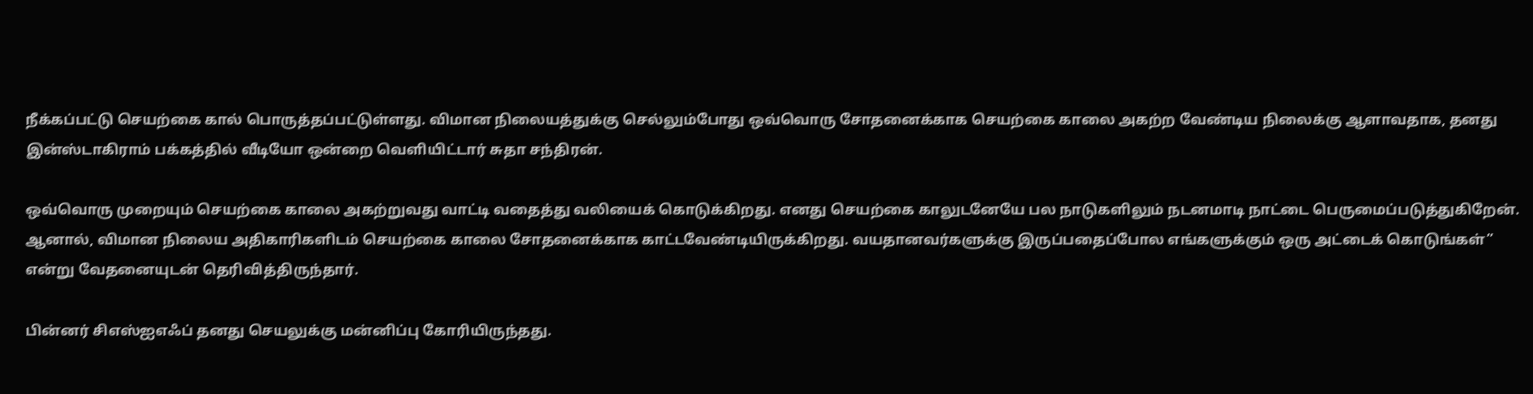நீக்கப்பட்டு செயற்கை கால் பொருத்தப்பட்டுள்ளது. விமான நிலையத்துக்கு செல்லும்போது ஒவ்வொரு சோதனைக்காக செயற்கை காலை அகற்ற வேண்டிய நிலைக்கு ஆளாவதாக, தனது இன்ஸ்டாகிராம் பக்கத்தில் வீடியோ ஒன்றை வெளியிட்டார் சுதா சந்திரன்.

ஒவ்வொரு முறையும் செயற்கை காலை அகற்றுவது வாட்டி வதைத்து வலியைக் கொடுக்கிறது. எனது செயற்கை காலுடனேயே பல நாடுகளிலும் நடனமாடி நாட்டை பெருமைப்படுத்துகிறேன். ஆனால், விமான நிலைய அதிகாரிகளிடம் செயற்கை காலை சோதனைக்காக காட்டவேண்டியிருக்கிறது. வயதானவர்களுக்கு இருப்பதைப்போல எங்களுக்கும் ஒரு அட்டைக் கொடுங்கள்” என்று வேதனையுடன் தெரிவித்திருந்தார்.

பின்னர் சிஎஸ்ஐஎஃப் தனது செயலுக்கு மன்னிப்பு கோரியிருந்தது.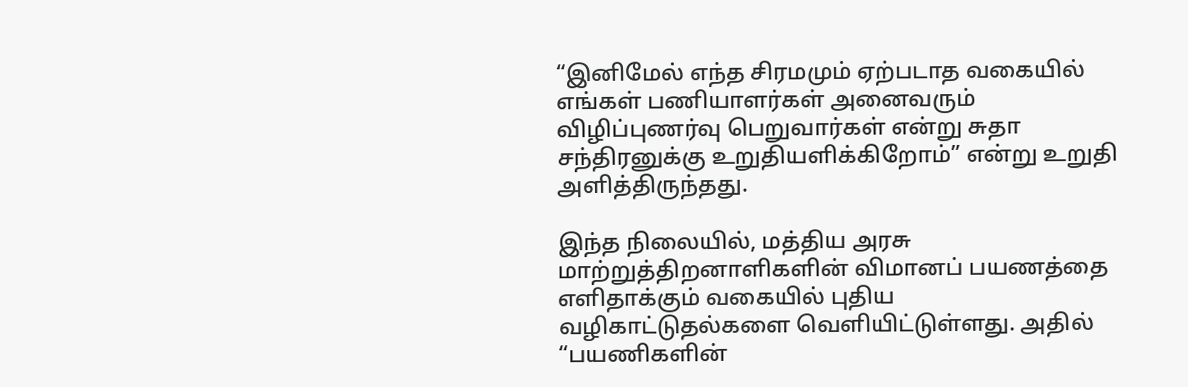“இனிமேல் எந்த சிரமமும் ஏற்படாத வகையில் எங்கள் பணியாளர்கள் அனைவரும் விழிப்புணர்வு பெறுவார்கள் என்று சுதா சந்திரனுக்கு உறுதியளிக்கிறோம்” என்று உறுதி அளித்திருந்தது.

இந்த நிலையில், மத்திய அரசு மாற்றுத்திறனாளிகளின் விமானப் பயணத்தை எளிதாக்கும் வகையில் புதிய வழிகாட்டுதல்களை வெளியிட்டுள்ளது. அதில் “பயணிகளின்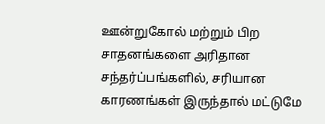ஊன்றுகோல் மற்றும் பிற சாதனங்களை அரிதான சந்தர்ப்பங்களில், சரியான காரணங்கள் இருந்தால் மட்டுமே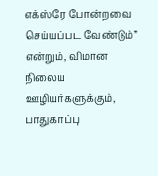எக்ஸ்ரே போன்றவை செய்யப்பட வேண்டும்” என்றும், விமான நிலைய ஊழியர்களுக்கும், பாதுகாப்பு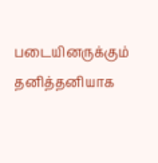படையினருக்கும் தனித்தனியாக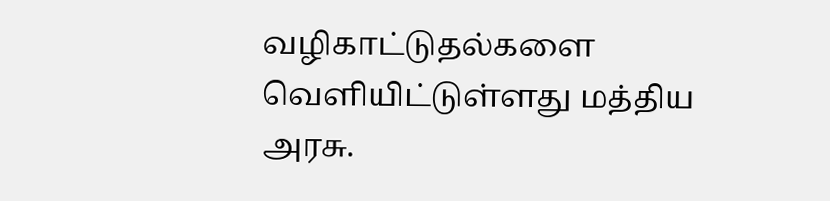வழிகாட்டுதல்களை வெளியிட்டுள்ளது மத்திய அரசு.